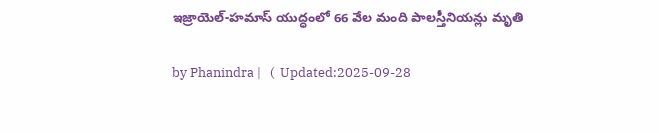ఇజ్రాయెల్-హమాస్ యుద్ధంలో 66 వేల మంది పాలస్తీనియన్లు మృతి

by Phanindra |   (  Updated:2025-09-28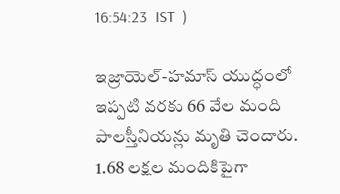16:54:23  IST  )

ఇజ్రాయెల్-హమాస్ యుద్ధంలో ఇప్పటి వరకు 66 వేల మంది పాలస్తీనియన్లు మృతి చెందారు. 1.68 లక్షల మందికిపైగా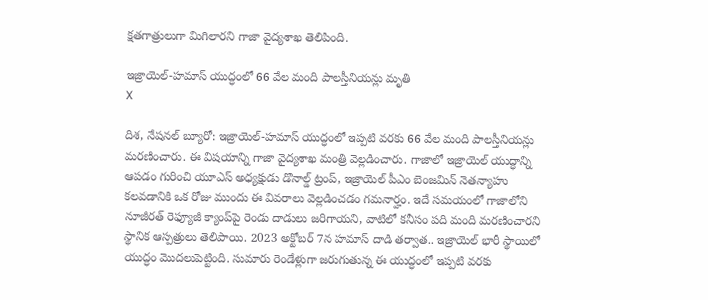క్షతగాత్రులుగా మిగిలారని గాజా వైద్యశాఖ తెలిపింది.

ఇజ్రాయెల్-హమాస్ యుద్ధంలో 66 వేల మంది పాలస్తీనియన్లు మృతి
X

దిశ, నేషనల్ బ్యూరో: ఇజ్రాయెల్-హమాస్ యుద్ధంలో ఇప్పటి వరకు 66 వేల మంది పాలస్తీనియన్లు మరణించారు. ఈ విషయాన్ని గాజా వైద్యశాఖ మంత్రి వెల్లడించారు. గాజాలో ఇజ్రాయెల్ యుద్ధాన్ని ఆపడం గురించి యూఎస్ అధ్యక్షుడు డొనాల్డ్ ట్రంప్, ఇజ్రాయెల్ పీఎం బెంజమిన్ నెతన్యాహు కలవడానికి ఒక రోజు ముందు ఈ వివరాలు వెల్లడించడం గమనార్హం. ఇదే సమయంలో గాజాలోని నూజీరత్ రెఫ్యూజీ క్యాంప్‌పై రెండు దాడులు జరిగాయని, వాటిలో కనీసం పది మంది మరణించారని స్థానిక ఆస్పత్రులు తెలిపాయి. 2023 అక్టోబర్ 7న హమాస్ దాడి తర్వాత.. ఇజ్రాయెల్‌ భారీ స్థాయిలో యుద్ధం మొదలుపెట్టింది. సుమారు రెండేళ్లుగా జరుగుతున్న ఈ యుద్ధంలో ఇప్పటి వరకు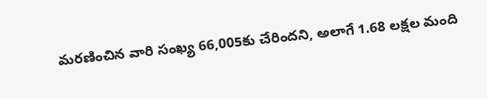మరణించిన వారి సంఖ్య 66,005కు చేరిందని, అలాగే 1.68 లక్షల మంది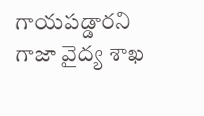గాయపడ్డారని గాజా వైద్య శాఖ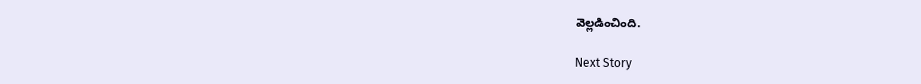వెల్లడించింది.

Next Story